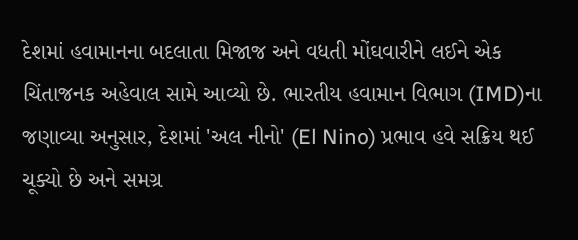દેશમાં હવામાનના બદલાતા મિજાજ અને વધતી મોંઘવારીને લઈને એક ચિંતાજનક અહેવાલ સામે આવ્યો છે. ભારતીય હવામાન વિભાગ (IMD)ના જણાવ્યા અનુસાર, દેશમાં 'અલ નીનો' (El Nino) પ્રભાવ હવે સક્રિય થઈ ચૂક્યો છે અને સમગ્ર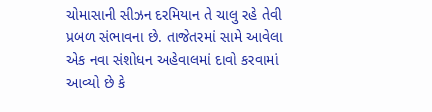ચોમાસાની સીઝન દરમિયાન તે ચાલુ રહે તેવી પ્રબળ સંભાવના છે. તાજેતરમાં સામે આવેલા એક નવા સંશોધન અહેવાલમાં દાવો કરવામાં આવ્યો છે કે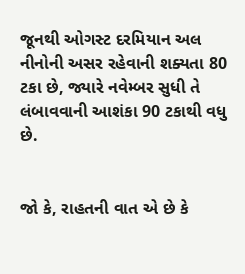જૂનથી ઓગસ્ટ દરમિયાન અલ નીનોની અસર રહેવાની શક્યતા 80 ટકા છે, જ્યારે નવેમ્બર સુધી તે લંબાવવાની આશંકા 90 ટકાથી વધુ છે.


જો કે, રાહતની વાત એ છે કે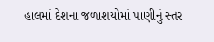હાલમાં દેશના જળાશયોમાં પાણીનું સ્તર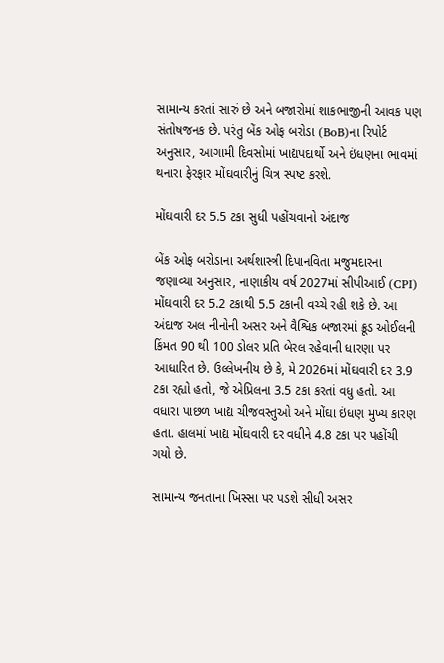સામાન્ય કરતાં સારું છે અને બજારોમાં શાકભાજીની આવક પણ સંતોષજનક છે. પરંતુ બેંક ઓફ બરોડા (BoB)ના રિપોર્ટ અનુસાર, આગામી દિવસોમાં ખાદ્યપદાર્થો અને ઇંધણના ભાવમાં થનારા ફેરફાર મોંઘવારીનું ચિત્ર સ્પષ્ટ કરશે.

મોંઘવારી દર 5.5 ટકા સુધી પહોંચવાનો અંદાજ

બેંક ઓફ બરોડાના અર્થશાસ્ત્રી દિપાનવિતા મજુમદારના જણાવ્યા અનુસાર, નાણાકીય વર્ષ 2027માં સીપીઆઈ (CPI) મોંઘવારી દર 5.2 ટકાથી 5.5 ટકાની વચ્ચે રહી શકે છે. આ અંદાજ અલ નીનોની અસર અને વૈશ્વિક બજારમાં ક્રૂડ ઓઈલની કિંમત 90 થી 100 ડોલર પ્રતિ બેરલ રહેવાની ધારણા પર આધારિત છે. ઉલ્લેખનીય છે કે, મે 2026માં મોંઘવારી દર 3.9 ટકા રહ્યો હતો, જે એપ્રિલના 3.5 ટકા કરતાં વધુ હતો. આ વધારા પાછળ ખાદ્ય ચીજવસ્તુઓ અને મોંઘા ઇંધણ મુખ્ય કારણ હતા. હાલમાં ખાદ્ય મોંઘવારી દર વધીને 4.8 ટકા પર પહોંચી ગયો છે.

સામાન્ય જનતાના ખિસ્સા પર પડશે સીધી અસર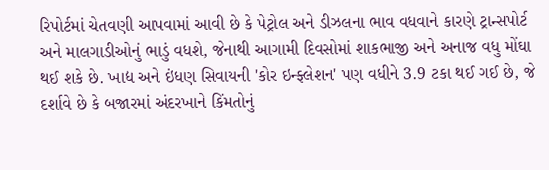રિપોર્ટમાં ચેતવણી આપવામાં આવી છે કે પેટ્રોલ અને ડીઝલના ભાવ વધવાને કારણે ટ્રાન્સપોર્ટ અને માલગાડીઓનું ભાડું વધશે, જેનાથી આગામી દિવસોમાં શાકભાજી અને અનાજ વધુ મોંઘા થઈ શકે છે. ખાદ્ય અને ઇંધણ સિવાયની 'કોર ઇન્ફ્લેશન' પણ વધીને 3.9 ટકા થઈ ગઈ છે, જે દર્શાવે છે કે બજારમાં અંદરખાને કિંમતોનું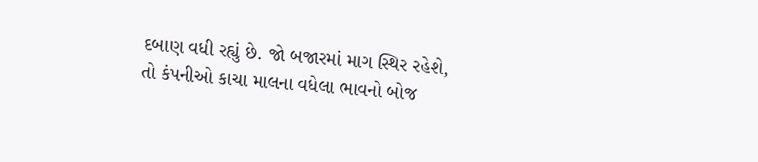દબાણ વધી રહ્યું છે. જો બજારમાં માગ સ્થિર રહેશે, તો કંપનીઓ કાચા માલના વધેલા ભાવનો બોજ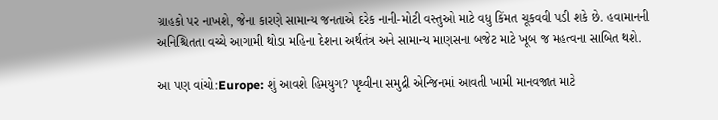ગ્રાહકો પર નાખશે, જેના કારણે સામાન્ય જનતાએ દરેક નાની-મોટી વસ્તુઓ માટે વધુ કિંમત ચૂકવવી પડી શકે છે. હવામાનની અનિશ્ચિતતા વચ્ચે આગામી થોડા મહિના દેશના અર્થતંત્ર અને સામાન્ય માણસના બજેટ માટે ખૂબ જ મહત્વના સાબિત થશે.

આ પણ વાંચો:Europe: શું આવશે હિમયુગ? પૃથ્વીના સમુદ્રી એન્જિનમાં આવતી ખામી માનવજાત માટે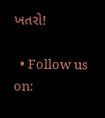ખતરો!

  • Follow us on: